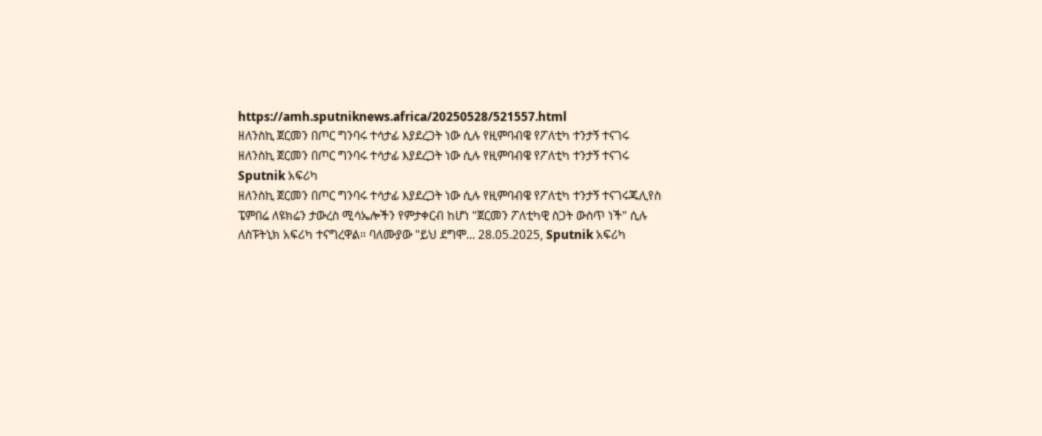https://amh.sputniknews.africa/20250528/521557.html
ዘለንስኪ ጀርመን በጦር ግንባሩ ተሳታፊ እያደረጋት ነው ሲሉ የዚምባብዌ የፖለቲካ ተንታኝ ተናገሩ
ዘለንስኪ ጀርመን በጦር ግንባሩ ተሳታፊ እያደረጋት ነው ሲሉ የዚምባብዌ የፖለቲካ ተንታኝ ተናገሩ
Sputnik አፍሪካ
ዘለንስኪ ጀርመን በጦር ግንባሩ ተሳታፊ እያደረጋት ነው ሲሉ የዚምባብዌ የፖለቲካ ተንታኝ ተናገሩጁሊየስ ፔምበሬ ለዩክሬን ታውረስ ሚሳኤሎችን የምታቀርብ ከሆነ "ጀርመን ፖለቲካዊ ስጋት ውስጥ ነች" ሲሉ ለስፑትኒክ አፍሪካ ተናግረዋል። ባለሙያው "ይህ ደግሞ... 28.05.2025, Sputnik አፍሪካ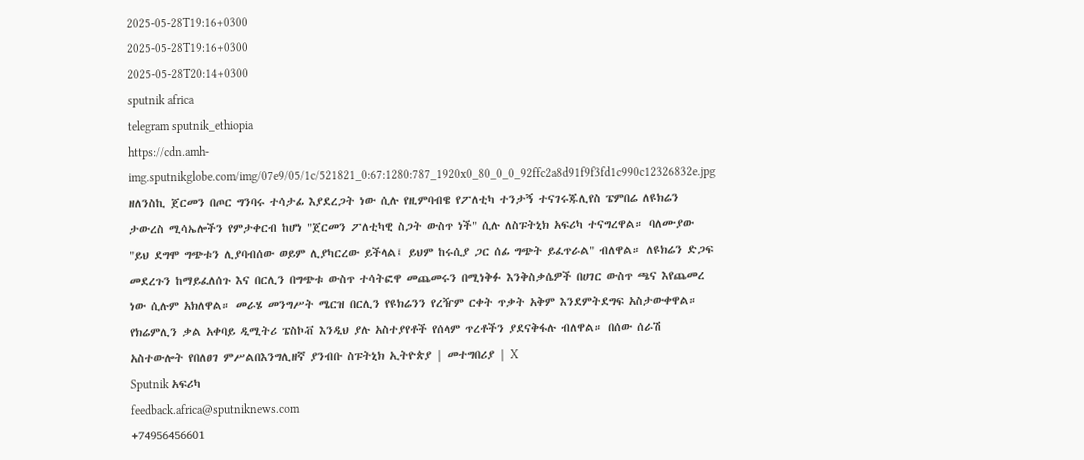2025-05-28T19:16+0300
2025-05-28T19:16+0300
2025-05-28T20:14+0300
sputnik africa
telegram sputnik_ethiopia
https://cdn.amh-img.sputnikglobe.com/img/07e9/05/1c/521821_0:67:1280:787_1920x0_80_0_0_92ffc2a8d91f9f3fd1c990c12326832e.jpg
ዘለንስኪ ጀርመን በጦር ግንባሩ ተሳታፊ እያደረጋት ነው ሲሉ የዚምባብዌ የፖለቲካ ተንታኝ ተናገሩጁሊየስ ፔምበሬ ለዩክሬን ታውረስ ሚሳኤሎችን የምታቀርብ ከሆነ "ጀርመን ፖለቲካዊ ስጋት ውስጥ ነች" ሲሉ ለስፑትኒክ አፍሪካ ተናግረዋል። ባለሙያው "ይህ ደግሞ ግጭቱን ሊያባብሰው ወይም ሊያካርረው ይችላል፤ ይህም ከሩሲያ ጋር ሰፊ ግጭት ይፈጥራል" ብለዋል። ለዩክሬን ድጋፍ መደረጉን ከማይፈለሰጉ እና በርሊን በግጭቱ ውስጥ ተሳትፎዋ መጨመሩን በሚነቅፉ እንቅስቃሴዎች በሀገር ውስጥ ጫና እየጨመረ ነው ሲሉም አክለዋል። መራሄ መንግሥት ሜርዝ በርሊን የዩክሬንን የረዥም ርቀት ጥቃት አቅም እንደምትደግፍ አስታውቀዋል። የክሬምሊን ቃል አቀባይ ዲሚትሪ ፔስኮቭ እንዲህ ያሉ አስተያየቶች የሰላም ጥረቶችን ያደናቅፋሉ ብለዋል። በሰው ሰራሽ አስተውሎት የበለፀገ ምሥልበእንግሊዘኛ ያንብቡ ስፑትኒክ ኢትዮጵያ | መተግበሪያ | X
Sputnik አፍሪካ
feedback.africa@sputniknews.com
+74956456601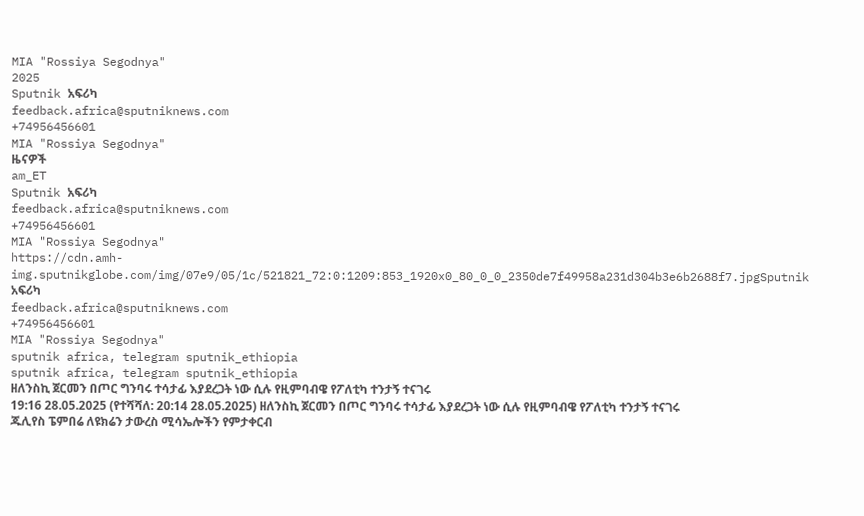MIA "Rossiya Segodnya"
2025
Sputnik አፍሪካ
feedback.africa@sputniknews.com
+74956456601
MIA "Rossiya Segodnya"
ዜናዎች
am_ET
Sputnik አፍሪካ
feedback.africa@sputniknews.com
+74956456601
MIA "Rossiya Segodnya"
https://cdn.amh-img.sputnikglobe.com/img/07e9/05/1c/521821_72:0:1209:853_1920x0_80_0_0_2350de7f49958a231d304b3e6b2688f7.jpgSputnik አፍሪካ
feedback.africa@sputniknews.com
+74956456601
MIA "Rossiya Segodnya"
sputnik africa, telegram sputnik_ethiopia
sputnik africa, telegram sputnik_ethiopia
ዘለንስኪ ጀርመን በጦር ግንባሩ ተሳታፊ እያደረጋት ነው ሲሉ የዚምባብዌ የፖለቲካ ተንታኝ ተናገሩ
19:16 28.05.2025 (የተሻሻለ: 20:14 28.05.2025) ዘለንስኪ ጀርመን በጦር ግንባሩ ተሳታፊ እያደረጋት ነው ሲሉ የዚምባብዌ የፖለቲካ ተንታኝ ተናገሩ
ጁሊየስ ፔምበሬ ለዩክሬን ታውረስ ሚሳኤሎችን የምታቀርብ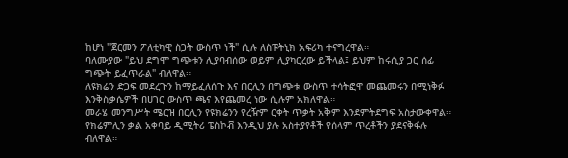ከሆነ "ጀርመን ፖለቲካዊ ስጋት ውስጥ ነች" ሲሉ ለስፑትኒክ አፍሪካ ተናግረዋል።
ባለሙያው "ይህ ደግሞ ግጭቱን ሊያባብሰው ወይም ሊያካርረው ይችላል፤ ይህም ከሩሲያ ጋር ሰፊ ግጭት ይፈጥራል" ብለዋል።
ለዩክሬን ድጋፍ መደረጉን ከማይፈለሰጉ እና በርሊን በግጭቱ ውስጥ ተሳትፎዋ መጨመሩን በሚነቅፉ እንቅስቃሴዎች በሀገር ውስጥ ጫና እየጨመረ ነው ሲሉም አክለዋል።
መራሄ መንግሥት ሜርዝ በርሊን የዩክሬንን የረዥም ርቀት ጥቃት አቅም እንደምትደግፍ አስታውቀዋል። የክሬምሊን ቃል አቀባይ ዲሚትሪ ፔስኮቭ እንዲህ ያሉ አስተያየቶች የሰላም ጥረቶችን ያደናቅፋሉ ብለዋል።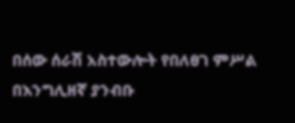በሰው ሰራሽ አስተውሎት የበለፀገ ምሥል
በእንግሊዘኛ ያንብቡ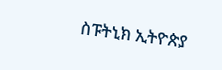ስፑትኒክ ኢትዮጵያ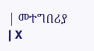| መተግበሪያ | X